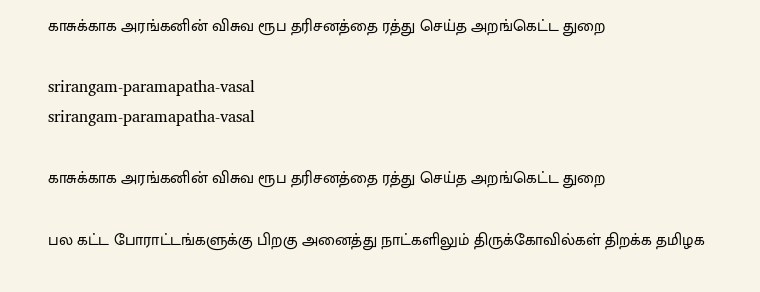காசுக்காக அரங்கனின் விசுவ ரூப தரிசனத்தை ரத்து செய்த அறங்கெட்ட துறை

srirangam-paramapatha-vasal
srirangam-paramapatha-vasal

காசுக்காக அரங்கனின் விசுவ ரூப தரிசனத்தை ரத்து செய்த அறங்கெட்ட துறை

பல கட்ட போராட்டங்களுக்கு பிறகு அனைத்து நாட்களிலும் திருக்கோவில்கள் திறக்க தமிழக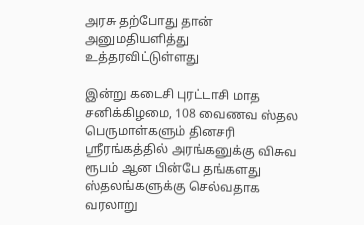அரசு தற்போது தான் அனுமதியளித்து உத்தரவிட்டுள்ளது

இன்று கடைசி புரட்டாசி மாத சனிக்கிழமை, 108 வைணவ ஸ்தல பெருமாள்களும் தினசரி ஸ்ரீரங்கத்தில் அரங்கனுக்கு விசுவ ரூபம் ஆன பின்பே தங்களது ஸ்தலங்களுக்கு செல்வதாக வரலாறு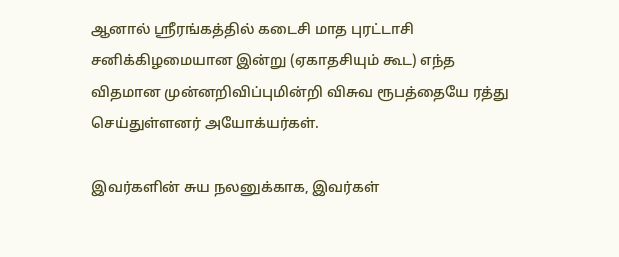ஆனால் ஸ்ரீரங்கத்தில் கடைசி மாத புரட்டாசி சனிக்கிழமையான இன்று (ஏகாதசியும் கூட) எந்த விதமான முன்னறிவிப்புமின்றி விசுவ ரூபத்தையே ரத்து செய்துள்ளனர் அயோக்யர்கள்.

இவர்களின் சுய நலனுக்காக, இவர்கள்‌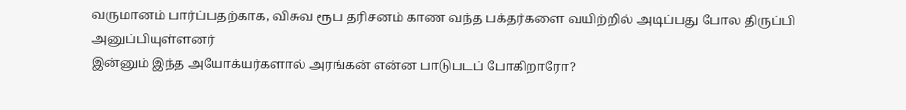வருமானம் பார்ப்பதற்காக, விசுவ ரூப தரிசனம் காண வந்த பக்தர்களை வயிற்றில் அடிப்பது போல திருப்பி அனுப்பியுள்ளனர்
இன்னும் இந்த அயோக்யர்களால் அரங்கன் என்ன பாடுபடப் போகிறாரோ?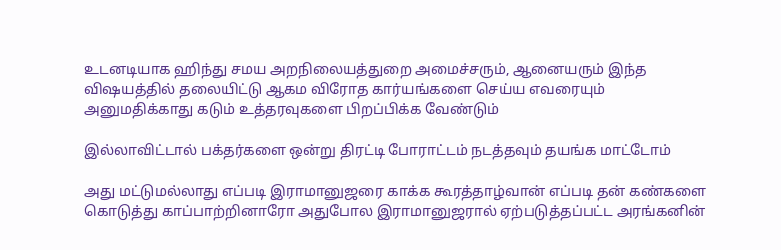உடனடியாக ஹிந்து சமய அறநிலையத்துறை அமைச்சரும், ஆனையரும் இந்த விஷயத்தில் தலையிட்டு ஆகம விரோத கார்யங்களை செய்ய எவரையும் அனுமதிக்காது கடும் உத்தரவுகளை பிறப்பிக்க வேண்டும்

இல்லாவிட்டால் பக்தர்களை ஒன்று திரட்டி போராட்டம் நடத்தவும் தயங்க மாட்டோம்

அது மட்டுமல்லாது எப்படி இராமானுஜரை காக்க கூரத்தாழ்வான் எப்படி தன் கண்களை கொடுத்து காப்பாற்றினாரோ அதுபோல இராமானுஜரால் ஏற்படுத்தப்பட்ட அரங்கனின்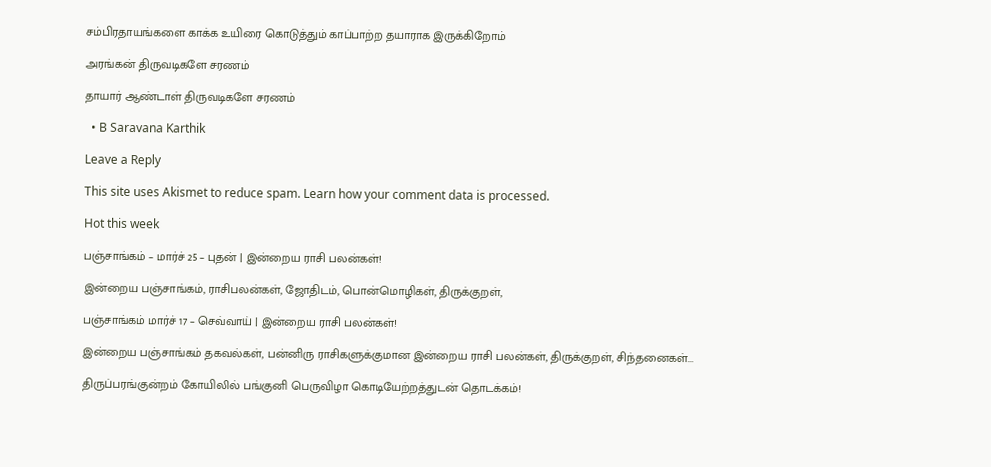சம்பிரதாயங்களை காக்க உயிரை கொடுத்தும் காப்பாற்ற தயாராக இருக்கிறோம்

அரங்கன் திருவடிகளே சரணம்

தாயார் ஆண்டாள் திருவடிகளே சரணம்

  • B Saravana Karthik

Leave a Reply

This site uses Akismet to reduce spam. Learn how your comment data is processed.

Hot this week

பஞ்சாங்கம் – மார்ச் 25 – புதன் | இன்றைய ராசி பலன்கள்!

இன்றைய பஞ்சாங்கம், ராசிபலன்கள், ஜோதிடம், பொன்மொழிகள், திருக்குறள்,

பஞ்சாங்கம் மார்ச் 17 – செவ்வாய் | இன்றைய ராசி பலன்கள்!

இன்றைய பஞ்சாங்கம் தகவல்கள், பன்னிரு ராசிகளுக்குமான இன்றைய ராசி பலன்கள், திருக்குறள், சிந்தனைகள்...

திருப்பரங்குன்றம் கோயிலில் பங்குனி பெருவிழா கொடியேற்றத்துடன் தொடக்கம்!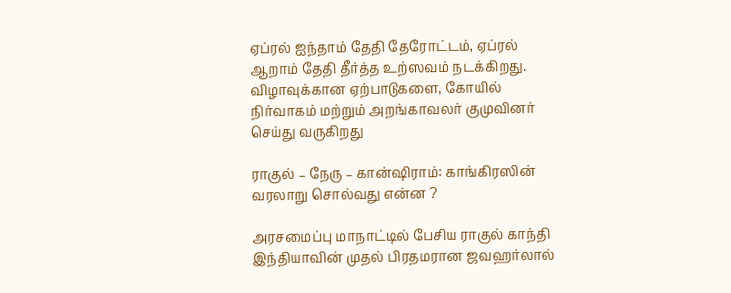ஏப்ரல் ஐந்தாம் தேதி தேரோட்டம், ஏப்ரல் ஆறாம் தேதி தீர்த்த உற்ஸவம் நடக்கிறது. விழாவுக்கான ஏற்பாடுகளை, கோயில் நிர்வாகம் மற்றும் அறங்காவலர் குமுவினர் செய்து வருகிறது

ராகுல் – நேரு – கான்ஷிராம்: காங்கிரஸின் வரலாறு சொல்வது என்ன ?

அரசமைப்பு மாநாட்டில் பேசிய ராகுல் காந்தி இந்தியாவின் முதல் பிரதமரான ஜவஹர்லால்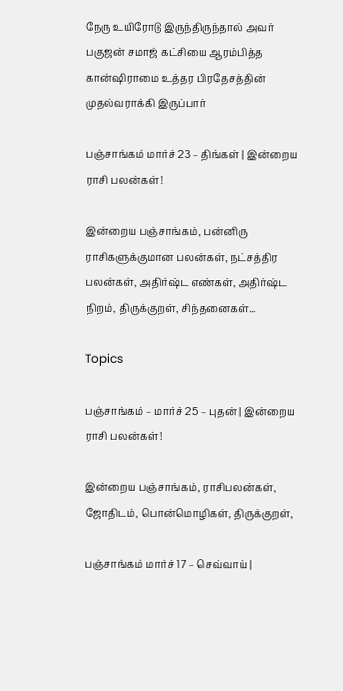நேரு உயிரோடு இருந்திருந்தால் அவர் பகுஜன் சமாஜ் கட்சியை ஆரம்பித்த கான்ஷிராமை உத்தர பிரதேசத்தின் முதல்வராக்கி இருப்பார்

பஞ்சாங்கம் மார்ச் 23 – திங்கள் | இன்றைய ராசி பலன்கள்!

இன்றைய பஞ்சாங்கம், பன்னிரு ராசிகளுக்குமான பலன்கள், நட்சத்திர பலன்கள், அதிர்ஷ்ட எண்கள், அதிர்ஷ்ட நிறம், திருக்குறள், சிந்தனைகள்...

Topics

பஞ்சாங்கம் – மார்ச் 25 – புதன் | இன்றைய ராசி பலன்கள்!

இன்றைய பஞ்சாங்கம், ராசிபலன்கள், ஜோதிடம், பொன்மொழிகள், திருக்குறள்,

பஞ்சாங்கம் மார்ச் 17 – செவ்வாய் |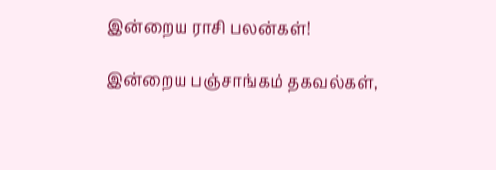இன்றைய ராசி பலன்கள்!

இன்றைய பஞ்சாங்கம் தகவல்கள்,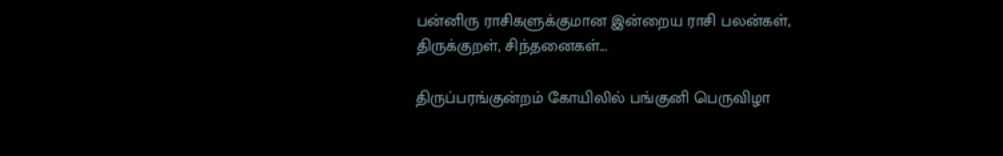பன்னிரு ராசிகளுக்குமான இன்றைய ராசி பலன்கள், திருக்குறள், சிந்தனைகள்...

திருப்பரங்குன்றம் கோயிலில் பங்குனி பெருவிழா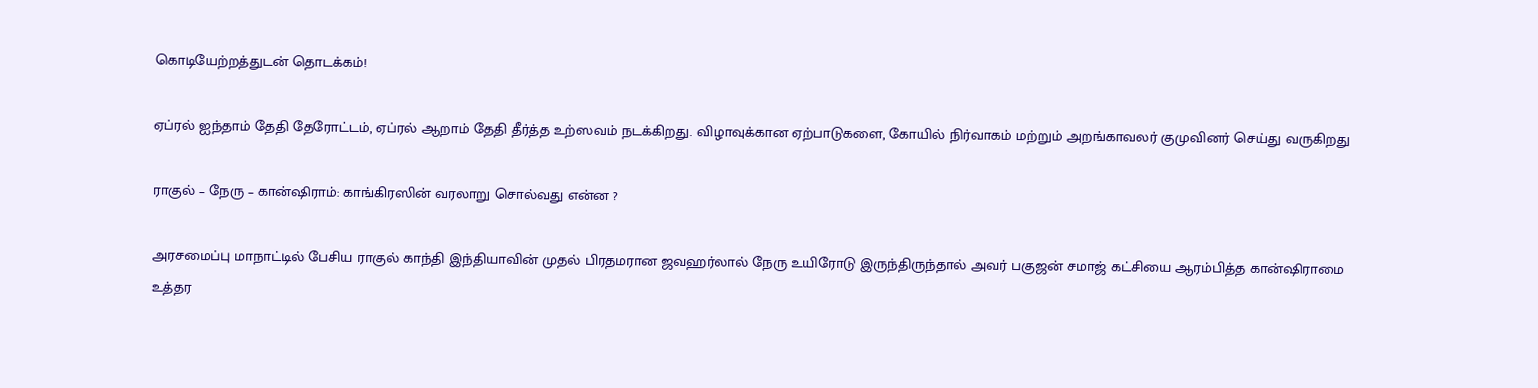கொடியேற்றத்துடன் தொடக்கம்!

ஏப்ரல் ஐந்தாம் தேதி தேரோட்டம், ஏப்ரல் ஆறாம் தேதி தீர்த்த உற்ஸவம் நடக்கிறது. விழாவுக்கான ஏற்பாடுகளை, கோயில் நிர்வாகம் மற்றும் அறங்காவலர் குமுவினர் செய்து வருகிறது

ராகுல் – நேரு – கான்ஷிராம்: காங்கிரஸின் வரலாறு சொல்வது என்ன ?

அரசமைப்பு மாநாட்டில் பேசிய ராகுல் காந்தி இந்தியாவின் முதல் பிரதமரான ஜவஹர்லால் நேரு உயிரோடு இருந்திருந்தால் அவர் பகுஜன் சமாஜ் கட்சியை ஆரம்பித்த கான்ஷிராமை உத்தர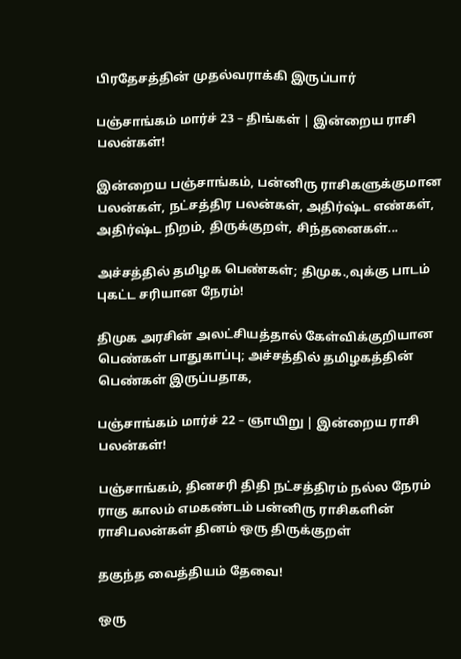பிரதேசத்தின் முதல்வராக்கி இருப்பார்

பஞ்சாங்கம் மார்ச் 23 – திங்கள் | இன்றைய ராசி பலன்கள்!

இன்றைய பஞ்சாங்கம், பன்னிரு ராசிகளுக்குமான பலன்கள், நட்சத்திர பலன்கள், அதிர்ஷ்ட எண்கள், அதிர்ஷ்ட நிறம், திருக்குறள், சிந்தனைகள்...

அச்சத்தில் தமிழக பெண்கள்; திமுக.,வுக்கு பாடம் புகட்ட சரியான நேரம்!

திமுக அரசின் அலட்சியத்தால் கேள்விக்குறியான பெண்கள் பாதுகாப்பு; அச்சத்தில் தமிழகத்தின் பெண்கள் இருப்பதாக,

பஞ்சாங்கம் மார்ச் 22 – ஞாயிறு | இன்றைய ராசி பலன்கள்!

பஞ்சாங்கம், தினசரி திதி நட்சத்திரம் நல்ல நேரம் ராகு காலம் எமகண்டம் பன்னிரு ராசிகளின் ராசிபலன்கள் தினம் ஒரு திருக்குறள்

தகுந்த வைத்தியம் தேவை!

ஒரு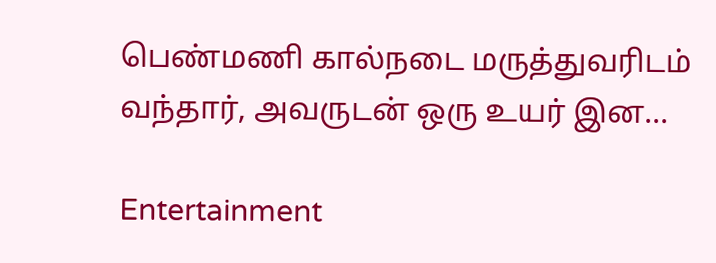பெண்மணி கால்நடை மருத்துவரிடம் வந்தார், அவருடன் ஒரு உயர் இன...

Entertainment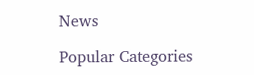News

Popular Categories